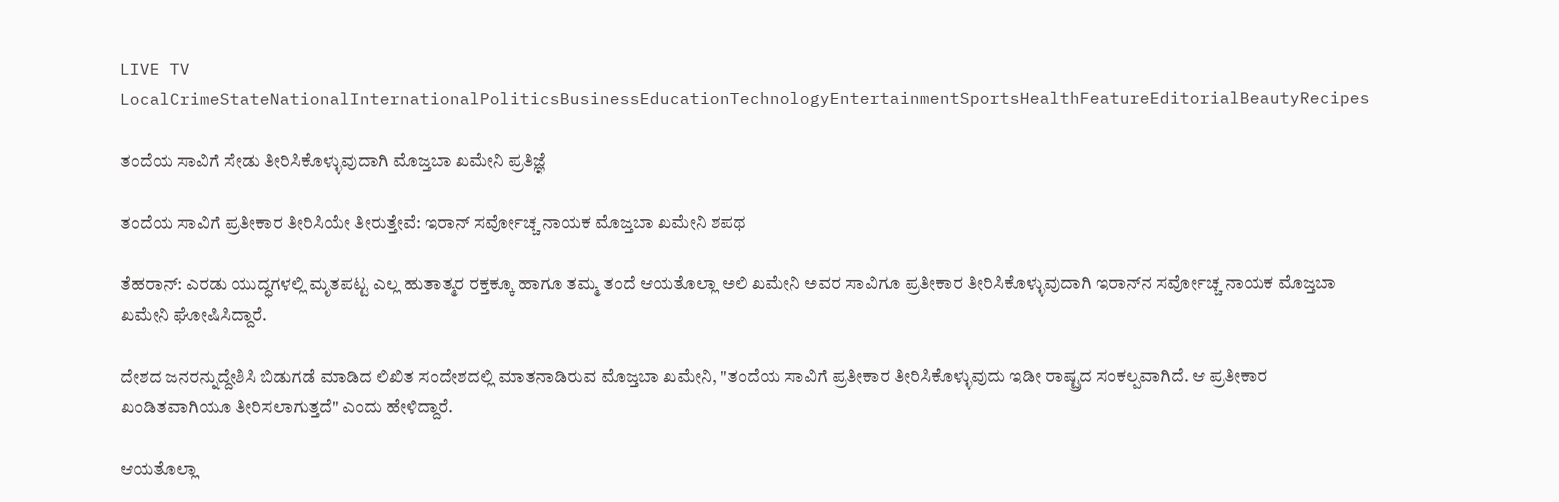LIVE TV LocalCrimeStateNationalInternationalPoliticsBusinessEducationTechnologyEntertainmentSportsHealthFeatureEditorialBeautyRecipes

ತಂದೆಯ ಸಾವಿಗೆ ಸೇಡು ತೀರಿಸಿಕೊಳ್ಳುವುದಾಗಿ ಮೊಜ್ತಬಾ ಖಮೇನಿ ಪ್ರತಿಜ್ಞೆ

ತಂದೆಯ ಸಾವಿಗೆ ಪ್ರತೀಕಾರ ತೀರಿಸಿಯೇ ತೀರುತ್ತೇವೆ: ಇರಾನ್ ಸರ್ವೋಚ್ಚ ನಾಯಕ ಮೊಜ್ತಬಾ ಖಮೇನಿ ಶಪಥ

ತೆಹರಾನ್: ಎರಡು ಯುದ್ಧಗಳಲ್ಲಿ ಮೃತಪಟ್ಟ ಎಲ್ಲ ಹುತಾತ್ಮರ ರಕ್ತಕ್ಕೂ ಹಾಗೂ ತಮ್ಮ ತಂದೆ ಆಯತೊಲ್ಲಾ ಅಲಿ ಖಮೇನಿ ಅವರ ಸಾವಿಗೂ ಪ್ರತೀಕಾರ ತೀರಿಸಿಕೊಳ್ಳುವುದಾಗಿ ಇರಾನ್‌ನ ಸರ್ವೋಚ್ಚ ನಾಯಕ ಮೊಜ್ತಬಾ ಖಮೇನಿ ಘೋಷಿಸಿದ್ದಾರೆ.

ದೇಶದ ಜನರನ್ನುದ್ದೇಶಿಸಿ ಬಿಡುಗಡೆ ಮಾಡಿದ ಲಿಖಿತ ಸಂದೇಶದಲ್ಲಿ ಮಾತನಾಡಿರುವ ಮೊಜ್ತಬಾ ಖಮೇನಿ, "ತಂದೆಯ ಸಾವಿಗೆ ಪ್ರತೀಕಾರ ತೀರಿಸಿಕೊಳ್ಳುವುದು ಇಡೀ ರಾಷ್ಟ್ರದ ಸಂಕಲ್ಪವಾಗಿದೆ. ಆ ಪ್ರತೀಕಾರ ಖಂಡಿತವಾಗಿಯೂ ತೀರಿಸಲಾಗುತ್ತದೆ" ಎಂದು ಹೇಳಿದ್ದಾರೆ.

ಆಯತೊಲ್ಲಾ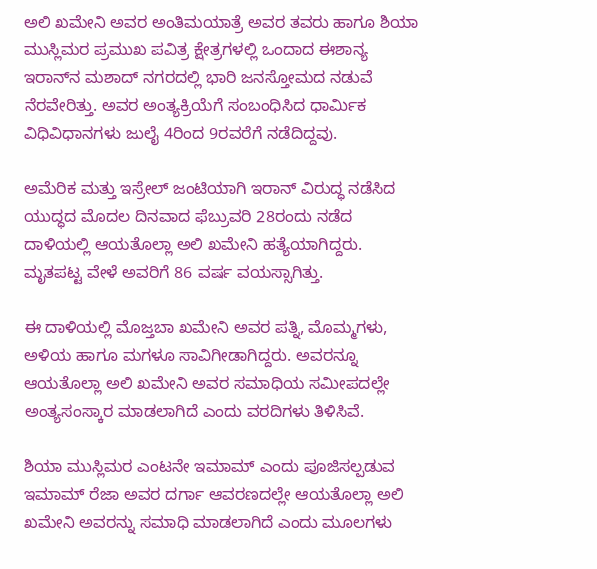ಅಲಿ ಖಮೇನಿ ಅವರ ಅಂತಿಮಯಾತ್ರೆ ಅವರ ತವರು ಹಾಗೂ ಶಿಯಾ ಮುಸ್ಲಿಮರ ಪ್ರಮುಖ ಪವಿತ್ರ ಕ್ಷೇತ್ರಗಳಲ್ಲಿ ಒಂದಾದ ಈಶಾನ್ಯ ಇರಾನ್‌ನ ಮಶಾದ್ ನಗರದಲ್ಲಿ ಭಾರಿ ಜನಸ್ತೋಮದ ನಡುವೆ ನೆರವೇರಿತ್ತು. ಅವರ ಅಂತ್ಯಕ್ರಿಯೆಗೆ ಸಂಬಂಧಿಸಿದ ಧಾರ್ಮಿಕ ವಿಧಿವಿಧಾನಗಳು ಜುಲೈ 4ರಿಂದ 9ರವರೆಗೆ ನಡೆದಿದ್ದವು.

ಅಮೆರಿಕ ಮತ್ತು ಇಸ್ರೇಲ್ ಜಂಟಿಯಾಗಿ ಇರಾನ್ ವಿರುದ್ಧ ನಡೆಸಿದ ಯುದ್ಧದ ಮೊದಲ ದಿನವಾದ ಫೆಬ್ರುವರಿ 28ರಂದು ನಡೆದ ದಾಳಿಯಲ್ಲಿ ಆಯತೊಲ್ಲಾ ಅಲಿ ಖಮೇನಿ ಹತ್ಯೆಯಾಗಿದ್ದರು. ಮೃತಪಟ್ಟ ವೇಳೆ ಅವರಿಗೆ 86 ವರ್ಷ ವಯಸ್ಸಾಗಿತ್ತು.

ಈ ದಾಳಿಯಲ್ಲಿ ಮೊಜ್ತಬಾ ಖಮೇನಿ ಅವರ ಪತ್ನಿ, ಮೊಮ್ಮಗಳು, ಅಳಿಯ ಹಾಗೂ ಮಗಳೂ ಸಾವಿಗೀಡಾಗಿದ್ದರು. ಅವರನ್ನೂ ಆಯತೊಲ್ಲಾ ಅಲಿ ಖಮೇನಿ ಅವರ ಸಮಾಧಿಯ ಸಮೀಪದಲ್ಲೇ ಅಂತ್ಯಸಂಸ್ಕಾರ ಮಾಡಲಾಗಿದೆ ಎಂದು ವರದಿಗಳು ತಿಳಿಸಿವೆ.

ಶಿಯಾ ಮುಸ್ಲಿಮರ ಎಂಟನೇ ಇಮಾಮ್ ಎಂದು ಪೂಜಿಸಲ್ಪಡುವ ಇಮಾಮ್ ರೆಜಾ ಅವರ ದರ್ಗಾ ಆವರಣದಲ್ಲೇ ಆಯತೊಲ್ಲಾ ಅಲಿ ಖಮೇನಿ ಅವರನ್ನು ಸಮಾಧಿ ಮಾಡಲಾಗಿದೆ ಎಂದು ಮೂಲಗಳು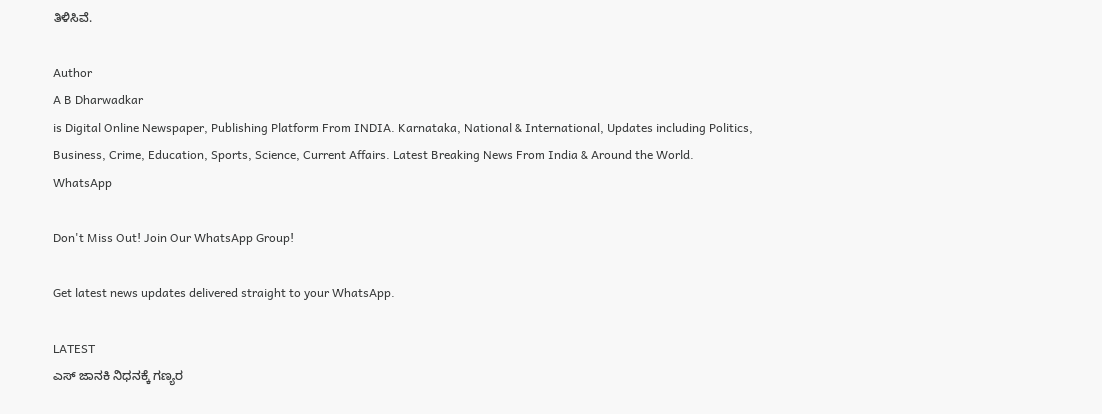ತಿಳಿಸಿವೆ.

Author
A B Dharwadkar
is Digital Online Newspaper, Publishing Platform From INDIA. Karnataka, National & International, Updates including Politics, Business, Crime, Education, Sports, Science, Current Affairs. Latest Breaking News From India & Around the World.
WhatsApp

Don't Miss Out! Join Our WhatsApp Group!

Get latest news updates delivered straight to your WhatsApp.

LATEST
ಎಸ್‌ ಜಾನಕಿ ನಿಧನಕ್ಕೆ ಗಣ್ಯರ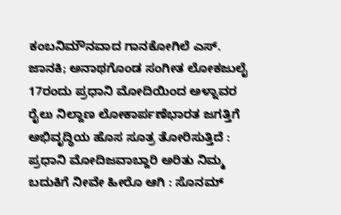ಕಂಬನಿಮೌನವಾದ ಗಾನಕೋಗಿಲೆ ಎಸ್. ಜಾನಕಿ; ಅನಾಥಗೊಂಡ ಸಂಗೀತ ಲೋಕಜುಲೈ 17ರಂದು ಪ್ರಧಾನಿ ಮೋದಿಯಿಂದ ಅಳ್ನಾವರ ರೈಲು ನಿಲ್ದಾಣ ಲೋಕಾರ್ಪಣೆಭಾರತ ಜಗತ್ತಿಗೆ ಅಭಿವೃದ್ಧಿಯ ಹೊಸ ಸೂತ್ರ ತೋರಿಸುತ್ತಿದೆ : ಪ್ರಧಾನಿ ಮೋದಿಜವಾಬ್ದಾರಿ ಅರಿತು ನಿಮ್ಮ ಬದುಕಿಗೆ ನೀವೇ ಹೀರೊ ಆಗಿ : ಸೊನಮ್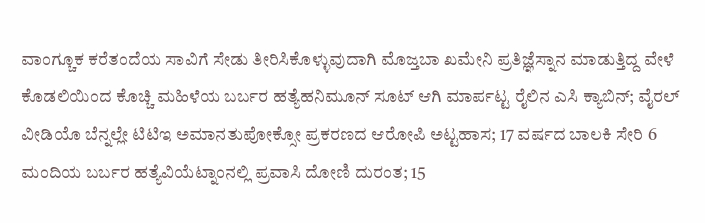ವಾಂಗ್ಚೂಕ ಕರೆತಂದೆಯ ಸಾವಿಗೆ ಸೇಡು ತೀರಿಸಿಕೊಳ್ಳುವುದಾಗಿ ಮೊಜ್ತಬಾ ಖಮೇನಿ ಪ್ರತಿಜ್ಞೆಸ್ನಾನ ಮಾಡುತ್ತಿದ್ದ ವೇಳೆ ಕೊಡಲಿಯಿಂದ ಕೊಚ್ಚಿ ಮಹಿಳೆಯ ಬರ್ಬರ ಹತ್ಯೆಹನಿಮೂನ್‌ ಸೂಟ್‌ ಆಗಿ ಮಾರ್ಪಟ್ಟ ರೈಲಿನ ಎಸಿ ಕ್ಯಾಬಿನ್‌; ವೈರಲ್‌ ವೀಡಿಯೊ ಬೆನ್ನಲ್ಲೇ ಟಿಟಿಇ ಅಮಾನತುಪೋಕ್ಸೋ ಪ್ರಕರಣದ ಆರೋಪಿ ಅಟ್ಟಹಾಸ; 17 ವರ್ಷದ ಬಾಲಕಿ ಸೇರಿ 6 ಮಂದಿಯ ಬರ್ಬರ ಹತ್ಯೆವಿಯೆಟ್ನಾಂನಲ್ಲಿ ಪ್ರವಾಸಿ ದೋಣಿ ದುರಂತ; 15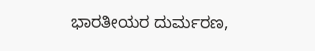ಭಾರತೀಯರ ದುರ್ಮರಣ,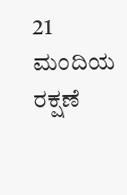21 ಮಂದಿಯ ರಕ್ಷಣೆ